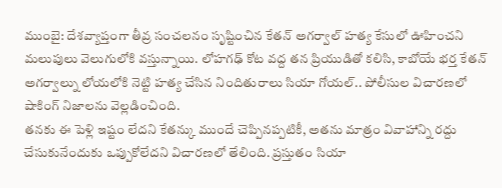ముంబై: దేశవ్యాప్తంగా తీవ్ర సంచలనం సృష్టించిన కేతన్ అగర్వాల్ హత్య కేసులో ఊహించని మలుపులు వెలుగులోకి వస్తున్నాయి. లోహగఢ్ కోట వద్ద తన ప్రియుడితో కలిసి, కాబోయే భర్త కేతన్ అగర్వాల్ను లోయలోకి నెట్టి హత్య చేసిన నిందితురాలు సియా గోయల్.. పోలీసుల విచారణలో షాకింగ్ నిజాలను వెల్లడించింది.
తనకు ఈ పెళ్లి ఇష్టం లేదని కేతన్కు ముందే చెప్పినప్పటికీ, అతను మాత్రం వివాహాన్ని రద్దు చేసుకునేందుకు ఒప్పుకోలేదని విచారణలో తేలింది. ప్రస్తుతం సియా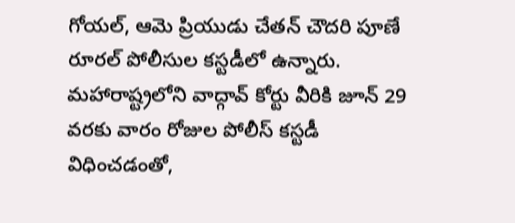గోయల్, ఆమె ప్రియుడు చేతన్ చౌదరి పూణే రూరల్ పోలీసుల కస్టడీలో ఉన్నారు. మహారాష్ట్రలోని వాద్గావ్ కోర్టు వీరికి జూన్ 29 వరకు వారం రోజుల పోలీస్ కస్టడీ విధించడంతో,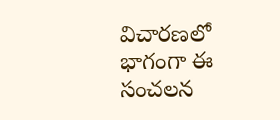విచారణలో భాగంగా ఈ సంచలన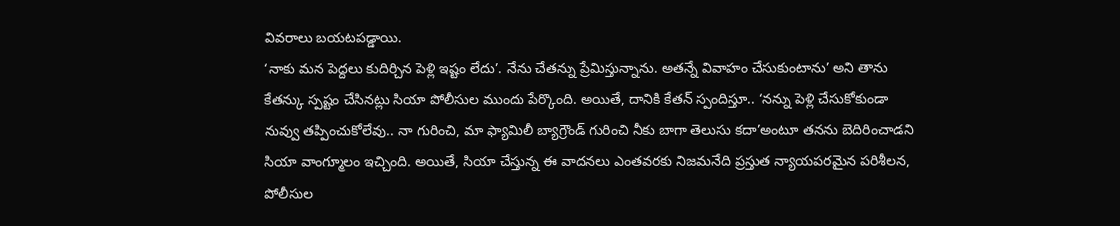వివరాలు బయటపడ్డాయి.
‘నాకు మన పెద్దలు కుదిర్చిన పెళ్లి ఇష్టం లేదు’. నేను చేతన్ను ప్రేమిస్తున్నాను. అతన్నే వివాహం చేసుకుంటాను’ అని తాను కేతన్కు స్పష్టం చేసినట్లు సియా పోలీసుల ముందు పేర్కొంది. అయితే, దానికి కేతన్ స్పందిస్తూ.. ‘నన్ను పెళ్లి చేసుకోకుండా నువ్వు తప్పించుకోలేవు.. నా గురించి, మా ఫ్యామిలీ బ్యాగ్రౌండ్ గురించి నీకు బాగా తెలుసు కదా’అంటూ తనను బెదిరించాడని సియా వాంగ్మూలం ఇచ్చింది. అయితే, సియా చేస్తున్న ఈ వాదనలు ఎంతవరకు నిజమనేది ప్రస్తుత న్యాయపరమైన పరిశీలన, పోలీసుల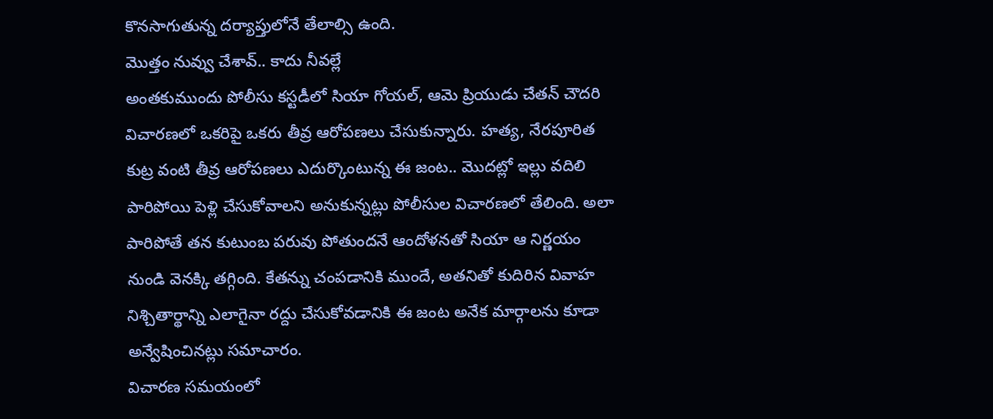కొనసాగుతున్న దర్యాప్తులోనే తేలాల్సి ఉంది.
మొత్తం నువ్వు చేశావ్.. కాదు నీవల్లే
అంతకుముందు పోలీసు కస్టడీలో సియా గోయల్, ఆమె ప్రియుడు చేతన్ చౌదరి విచారణలో ఒకరిపై ఒకరు తీవ్ర ఆరోపణలు చేసుకున్నారు. హత్య, నేరపూరిత కుట్ర వంటి తీవ్ర ఆరోపణలు ఎదుర్కొంటున్న ఈ జంట.. మొదట్లో ఇల్లు వదిలి పారిపోయి పెళ్లి చేసుకోవాలని అనుకున్నట్లు పోలీసుల విచారణలో తేలింది. అలా పారిపోతే తన కుటుంబ పరువు పోతుందనే ఆందోళనతో సియా ఆ నిర్ణయం నుండి వెనక్కి తగ్గింది. కేతన్ను చంపడానికి ముందే, అతనితో కుదిరిన వివాహ నిశ్చితార్థాన్ని ఎలాగైనా రద్దు చేసుకోవడానికి ఈ జంట అనేక మార్గాలను కూడా అన్వేషించినట్లు సమాచారం.
విచారణ సమయంలో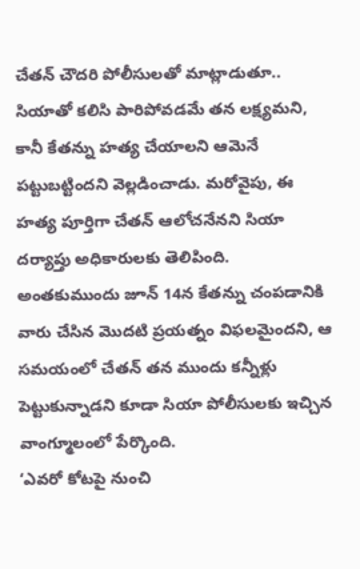చేతన్ చౌదరి పోలీసులతో మాట్లాడుతూ.. సియాతో కలిసి పారిపోవడమే తన లక్ష్యమని, కానీ కేతన్ను హత్య చేయాలని ఆమెనే పట్టుబట్టిందని వెల్లడించాడు. మరోవైపు, ఈ హత్య పూర్తిగా చేతన్ ఆలోచనేనని సియా దర్యాప్తు అధికారులకు తెలిపింది. అంతకుముందు జూన్ 14న కేతన్ను చంపడానికి వారు చేసిన మొదటి ప్రయత్నం విఫలమైందని, ఆ సమయంలో చేతన్ తన ముందు కన్నీళ్లు పెట్టుకున్నాడని కూడా సియా పోలీసులకు ఇచ్చిన వాంగ్మూలంలో పేర్కొంది.
‘ఎవరో కోటపై నుంచి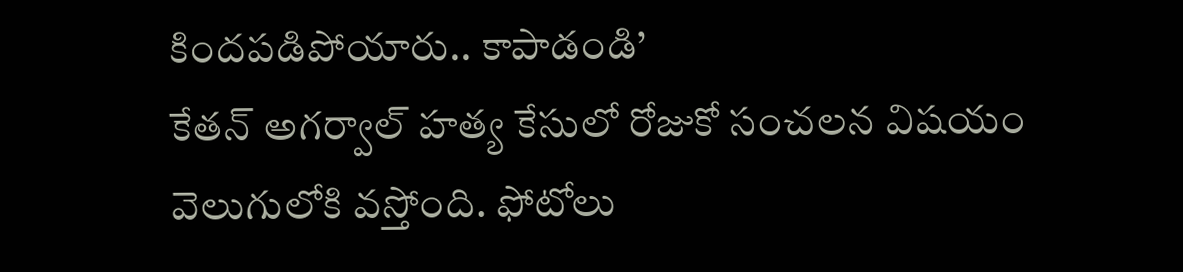కిందపడిపోయారు.. కాపాడండి’
కేతన్ అగర్వాల్ హత్య కేసులో రోజుకో సంచలన విషయం వెలుగులోకి వస్తోంది. ఫోటోలు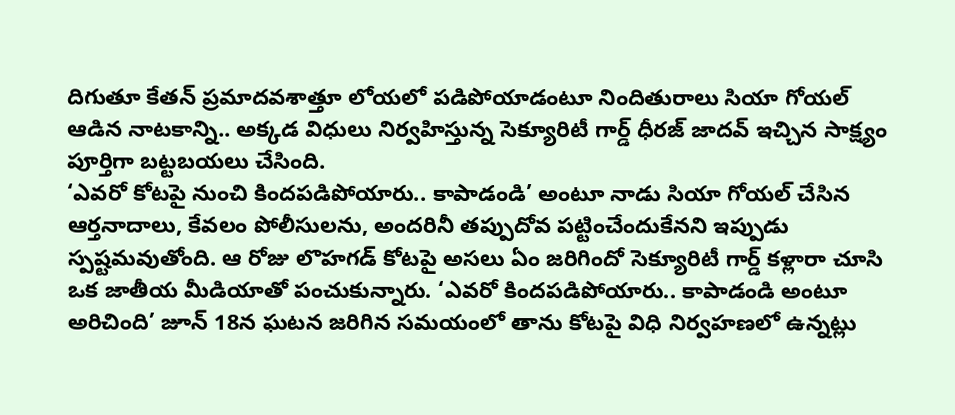దిగుతూ కేతన్ ప్రమాదవశాత్తూ లోయలో పడిపోయాడంటూ నిందితురాలు సియా గోయల్ ఆడిన నాటకాన్ని.. అక్కడ విధులు నిర్వహిస్తున్న సెక్యూరిటీ గార్డ్ ధీరజ్ జాదవ్ ఇచ్చిన సాక్ష్యం పూర్తిగా బట్టబయలు చేసింది.
‘ఎవరో కోటపై నుంచి కిందపడిపోయారు.. కాపాడండి’ అంటూ నాడు సియా గోయల్ చేసిన ఆర్తనాదాలు, కేవలం పోలీసులను, అందరినీ తప్పుదోవ పట్టించేందుకేనని ఇప్పుడు స్పష్టమవుతోంది. ఆ రోజు లొహగడ్ కోటపై అసలు ఏం జరిగిందో సెక్యూరిటీ గార్డ్ కళ్లారా చూసి ఒక జాతీయ మీడియాతో పంచుకున్నారు. ‘ఎవరో కిందపడిపోయారు.. కాపాడండి అంటూ అరిచింది’ జూన్ 18న ఘటన జరిగిన సమయంలో తాను కోటపై విధి నిర్వహణలో ఉన్నట్లు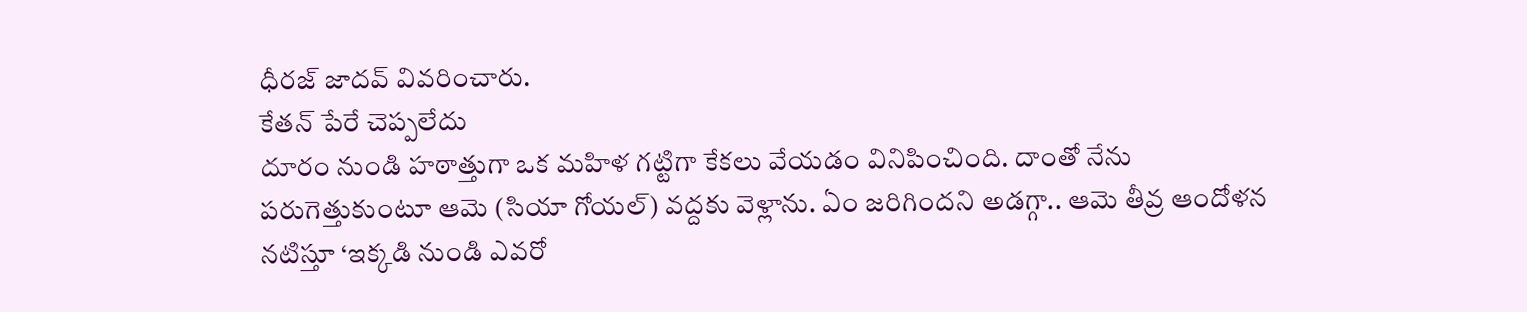ధీరజ్ జాదవ్ వివరించారు.
కేతన్ పేరే చెప్పలేదు
దూరం నుండి హఠాత్తుగా ఒక మహిళ గట్టిగా కేకలు వేయడం వినిపించింది. దాంతో నేను పరుగెత్తుకుంటూ ఆమె (సియా గోయల్) వద్దకు వెళ్లాను. ఏం జరిగిందని అడగ్గా.. ఆమె తీవ్ర ఆందోళన నటిస్తూ ‘ఇక్కడి నుండి ఎవరో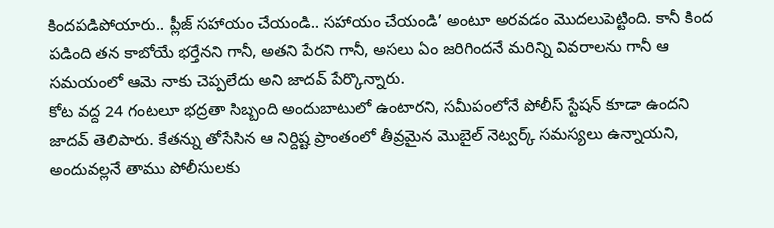కిందపడిపోయారు.. ప్లీజ్ సహాయం చేయండి.. సహాయం చేయండి’ అంటూ అరవడం మొదలుపెట్టింది. కానీ కింద పడింది తన కాబోయే భర్తేనని గానీ, అతని పేరని గానీ, అసలు ఏం జరిగిందనే మరిన్ని వివరాలను గానీ ఆ సమయంలో ఆమె నాకు చెప్పలేదు అని జాదవ్ పేర్కొన్నారు.
కోట వద్ద 24 గంటలూ భద్రతా సిబ్బంది అందుబాటులో ఉంటారని, సమీపంలోనే పోలీస్ స్టేషన్ కూడా ఉందని జాదవ్ తెలిపారు. కేతన్ను తోసేసిన ఆ నిర్దిష్ట ప్రాంతంలో తీవ్రమైన మొబైల్ నెట్వర్క్ సమస్యలు ఉన్నాయని, అందువల్లనే తాము పోలీసులకు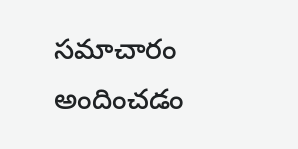సమాచారం అందించడం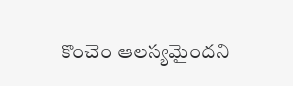కొంచెం ఆలస్యమైందని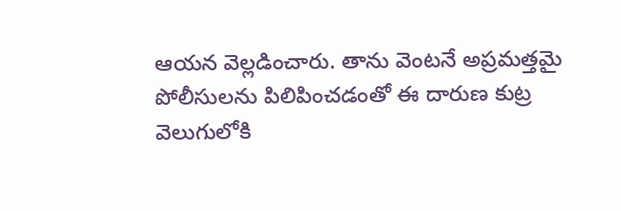ఆయన వెల్లడించారు. తాను వెంటనే అప్రమత్తమై పోలీసులను పిలిపించడంతో ఈ దారుణ కుట్ర వెలుగులోకి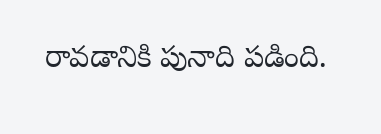రావడానికి పునాది పడింది.